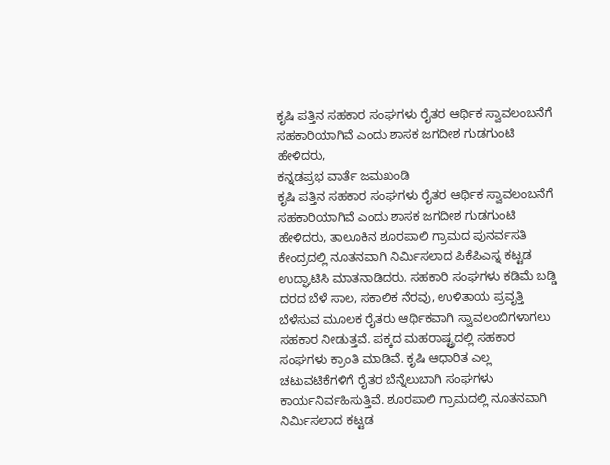ಕೃಷಿ ಪತ್ತಿನ ಸಹಕಾರ ಸಂಘಗಳು ರೈತರ ಆರ್ಥಿಕ ಸ್ವಾವಲಂಬನೆಗೆ ಸಹಕಾರಿಯಾಗಿವೆ ಎಂದು ಶಾಸಕ ಜಗದೀಶ ಗುಡಗುಂಟಿ ಹೇಳಿದರು,
ಕನ್ನಡಪ್ರಭ ವಾರ್ತೆ ಜಮಖಂಡಿ
ಕೃಷಿ ಪತ್ತಿನ ಸಹಕಾರ ಸಂಘಗಳು ರೈತರ ಆರ್ಥಿಕ ಸ್ವಾವಲಂಬನೆಗೆ ಸಹಕಾರಿಯಾಗಿವೆ ಎಂದು ಶಾಸಕ ಜಗದೀಶ ಗುಡಗುಂಟಿ ಹೇಳಿದರು, ತಾಲೂಕಿನ ಶೂರಪಾಲಿ ಗ್ರಾಮದ ಪುನರ್ವಸತಿ ಕೇಂದ್ರದಲ್ಲಿ ನೂತನವಾಗಿ ನಿರ್ಮಿಸಲಾದ ಪಿಕೆಪಿಎಸ್ನ ಕಟ್ಟಡ ಉದ್ಘಾಟಿಸಿ ಮಾತನಾಡಿದರು. ಸಹಕಾರಿ ಸಂಘಗಳು ಕಡಿಮೆ ಬಡ್ಡಿ ದರದ ಬೆಳೆ ಸಾಲ, ಸಕಾಲಿಕ ನೆರವು, ಉಳಿತಾಯ ಪ್ರವೃತ್ತಿ ಬೆಳೆಸುವ ಮೂಲಕ ರೈತರು ಆರ್ಥಿಕವಾಗಿ ಸ್ವಾವಲಂಬಿಗಳಾಗಲು ಸಹಕಾರ ನೀಡುತ್ತವೆ. ಪಕ್ಕದ ಮಹರಾಷ್ಟ್ರದಲ್ಲಿ ಸಹಕಾರ ಸಂಘಗಳು ಕ್ರಾಂತಿ ಮಾಡಿವೆ. ಕೃಷಿ ಆಧಾರಿತ ಎಲ್ಲ ಚಟುವಟಿಕೆಗಳಿಗೆ ರೈತರ ಬೆನ್ನೆಲುಬಾಗಿ ಸಂಘಗಳು ಕಾರ್ಯನಿರ್ವಹಿಸುತ್ತಿವೆ. ಶೂರಪಾಲಿ ಗ್ರಾಮದಲ್ಲಿ ನೂತನವಾಗಿ ನಿರ್ಮಿಸಲಾದ ಕಟ್ಟಡ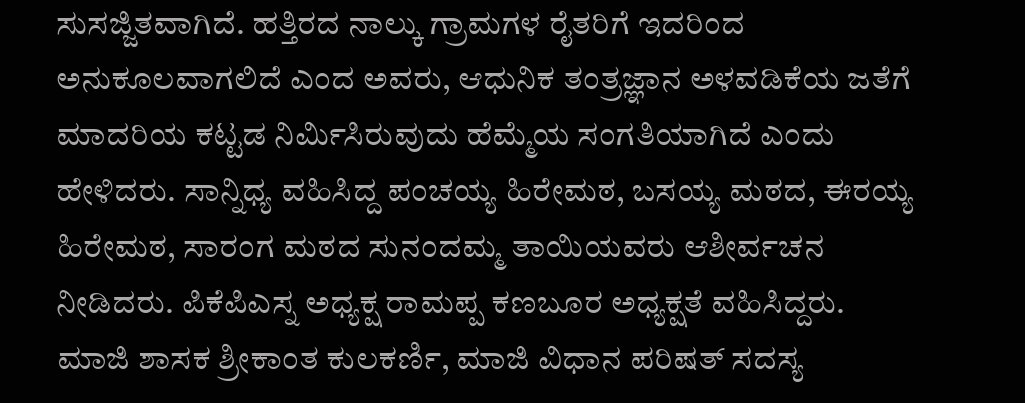ಸುಸಜ್ಜಿತವಾಗಿದೆ. ಹತ್ತಿರದ ನಾಲ್ಕು ಗ್ರಾಮಗಳ ರೈತರಿಗೆ ಇದರಿಂದ ಅನುಕೂಲವಾಗಲಿದೆ ಎಂದ ಅವರು, ಆಧುನಿಕ ತಂತ್ರಜ್ಞಾನ ಅಳವಡಿಕೆಯ ಜತೆಗೆ ಮಾದರಿಯ ಕಟ್ಟಡ ನಿರ್ಮಿಸಿರುವುದು ಹೆಮ್ಮೆಯ ಸಂಗತಿಯಾಗಿದೆ ಎಂದು ಹೇಳಿದರು. ಸಾನ್ನಿಧ್ಯ ವಹಿಸಿದ್ದ ಪಂಚಯ್ಯ ಹಿರೇಮಠ, ಬಸಯ್ಯ ಮಠದ, ಈರಯ್ಯ ಹಿರೇಮಠ, ಸಾರಂಗ ಮಠದ ಸುನಂದಮ್ಮ ತಾಯಿಯವರು ಆಶೀರ್ವಚನ ನೀಡಿದರು. ಪಿಕೆಪಿಎಸ್ನ ಅಧ್ಯಕ್ಷ ರಾಮಪ್ಪ ಕಣಬೂರ ಅಧ್ಯಕ್ಷತೆ ವಹಿಸಿದ್ದರು.
ಮಾಜಿ ಶಾಸಕ ಶ್ರೀಕಾಂತ ಕುಲಕರ್ಣಿ, ಮಾಜಿ ವಿಧಾನ ಪರಿಷತ್ ಸದಸ್ಯ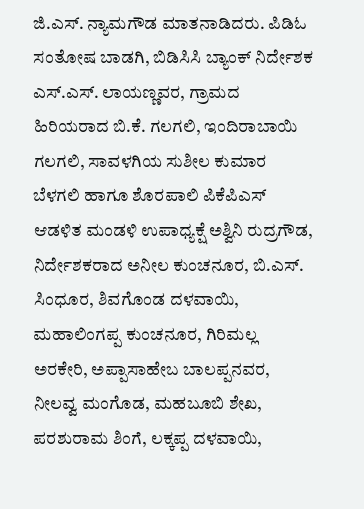ಜಿ.ಎಸ್. ನ್ಯಾಮಗೌಡ ಮಾತನಾಡಿದರು. ಪಿಡಿಓ ಸಂತೋಷ ಬಾಡಗಿ, ಬಿಡಿಸಿಸಿ ಬ್ಯಾಂಕ್ ನಿರ್ದೇಶಕ ಎಸ್.ಎಸ್. ಲಾಯಣ್ಣವರ, ಗ್ರಾಮದ ಹಿರಿಯರಾದ ಬಿ.ಕೆ. ಗಲಗಲಿ, ಇಂದಿರಾಬಾಯಿ ಗಲಗಲಿ, ಸಾವಳಗಿಯ ಸುಶೀಲ ಕುಮಾರ ಬೆಳಗಲಿ ಹಾಗೂ ಶೊರಪಾಲಿ ಪಿಕೆಪಿಎಸ್ ಆಡಳಿತ ಮಂಡಳಿ ಉಪಾಧ್ಯಕ್ಷೆ ಅಶ್ವಿನಿ ರುದ್ರಗೌಡ, ನಿರ್ದೇಶಕರಾದ ಅನೀಲ ಕುಂಚನೂರ, ಬಿ.ಎಸ್. ಸಿಂಧೂರ, ಶಿವಗೊಂಡ ದಳವಾಯಿ, ಮಹಾಲಿಂಗಪ್ಪ ಕುಂಚನೂರ, ಗಿರಿಮಲ್ಲ ಅರಕೇರಿ, ಅಪ್ಪಾಸಾಹೇಬ ಬಾಲಪ್ಪನವರ, ನೀಲವ್ವ ಮಂಗೊಡ, ಮಹಬೂಬಿ ಶೇಖ, ಪರಶುರಾಮ ಶಿಂಗೆ, ಲಕ್ಕಪ್ಪ ದಳವಾಯಿ,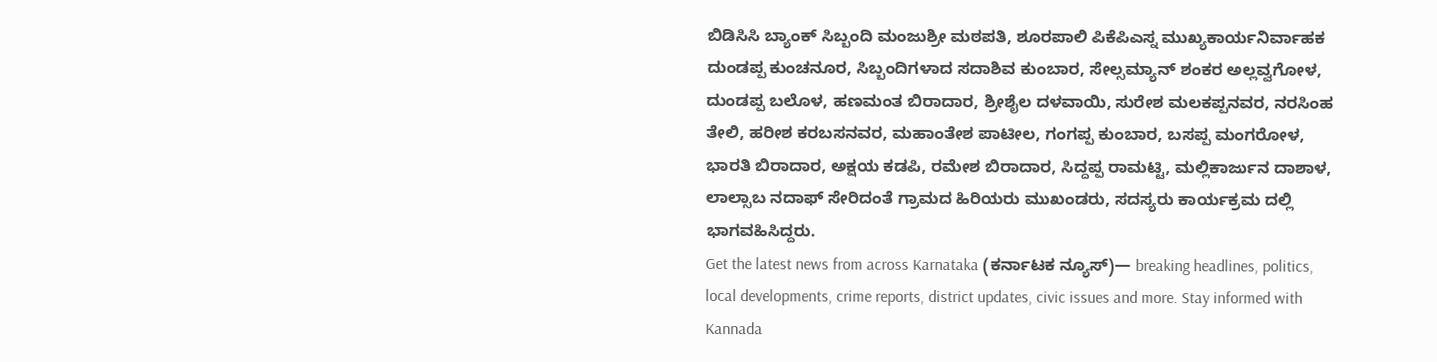ಬಿಡಿಸಿಸಿ ಬ್ಯಾಂಕ್ ಸಿಬ್ಬಂದಿ ಮಂಜುಶ್ರೀ ಮಠಪತಿ, ಶೂರಪಾಲಿ ಪಿಕೆಪಿಎಸ್ನ ಮುಖ್ಯಕಾರ್ಯನಿರ್ವಾಹಕ ದುಂಡಪ್ಪ ಕುಂಚನೂರ, ಸಿಬ್ಬಂದಿಗಳಾದ ಸದಾಶಿವ ಕುಂಬಾರ, ಸೇಲ್ಸಮ್ಯಾನ್ ಶಂಕರ ಅಲ್ಲವ್ವಗೋಳ, ದುಂಡಪ್ಪ ಬಲೊಳ, ಹಣಮಂತ ಬಿರಾದಾರ, ಶ್ರೀಶೈಲ ದಳವಾಯಿ, ಸುರೇಶ ಮಲಕಪ್ಪನವರ, ನರಸಿಂಹ ತೇಲಿ, ಹರೀಶ ಕರಬಸನವರ, ಮಹಾಂತೇಶ ಪಾಟೀಲ, ಗಂಗಪ್ಪ ಕುಂಬಾರ, ಬಸಪ್ಪ ಮಂಗರೋಳ, ಭಾರತಿ ಬಿರಾದಾರ, ಅಕ್ಷಯ ಕಡಪಿ, ರಮೇಶ ಬಿರಾದಾರ, ಸಿದ್ದಪ್ಪ ರಾಮಟ್ಟಿ, ಮಲ್ಲಿಕಾರ್ಜುನ ದಾಶಾಳ, ಲಾಲ್ಸಾಬ ನದಾಫ್ ಸೇರಿದಂತೆ ಗ್ರಾಮದ ಹಿರಿಯರು ಮುಖಂಡರು, ಸದಸ್ಯರು ಕಾರ್ಯಕ್ರಮ ದಲ್ಲಿ ಭಾಗವಹಿಸಿದ್ದರು.
Get the latest news from across Karnataka (ಕರ್ನಾಟಕ ನ್ಯೂಸ್)— breaking headlines, politics, local developments, crime reports, district updates, civic issues and more. Stay informed with Kannada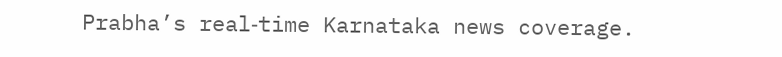Prabha’s real‑time Karnataka news coverage.